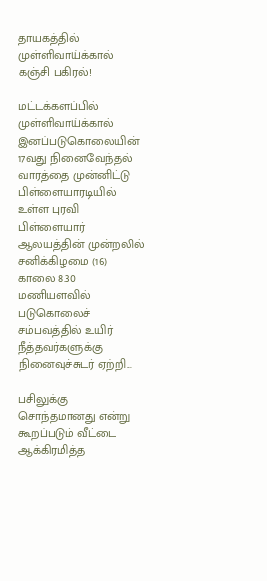தாயகத்தில் முள்ளிவாய்க்கால் கஞ்சி பகிரல்!

மட்டக்களப்பில் முள்ளிவாய்க்கால் இனப்படுகொலையின் 17வது நினைவேந்தல் வாரத்தை முன்னிட்டு பிள்ளையாரடியில் உள்ள புரவி பிள்ளையார் ஆலயத்தின் முன்றலில் சனிக்கிழமை (16) காலை 8.30 மணியளவில் படுகொலைச் சம்பவத்தில் உயிர் நீத்தவர்களுக்கு நினைவுச்சுடர் ஏற்றி...

பசிலுக்கு சொந்தமானது என்று கூறப்படும் வீட்டை ஆக்கிரமித்த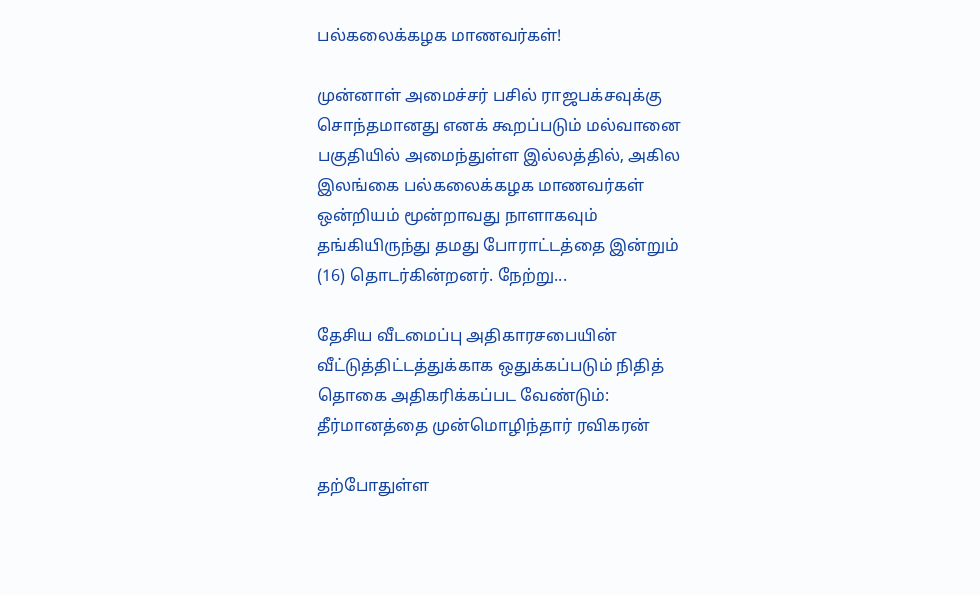பல்கலைக்கழக மாணவர்கள்!

முன்னாள் அமைச்சர் பசில் ராஜபக்சவுக்கு சொந்தமானது எனக் கூறப்படும் மல்வானை பகுதியில் அமைந்துள்ள இல்லத்தில், அகில இலங்கை பல்கலைக்கழக மாணவர்கள் ஒன்றியம் மூன்றாவது நாளாகவும் தங்கியிருந்து தமது போராட்டத்தை இன்றும் (16) தொடர்கின்றனர். நேற்று...

தேசிய வீடமைப்பு அதிகாரசபையின் வீட்டுத்திட்டத்துக்காக ஒதுக்கப்படும் நிதித் தொகை அதிகரிக்கப்பட வேண்டும்: தீர்மானத்தை முன்மொழிந்தார் ரவிகரன்

தற்போதுள்ள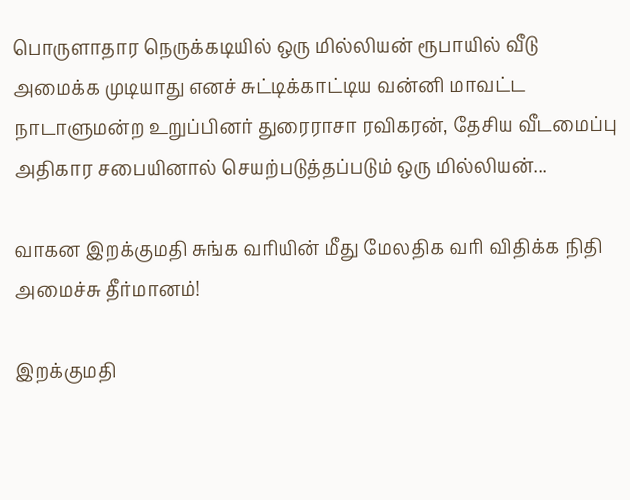பொருளாதார நெருக்கடியில் ஒரு மில்லியன் ரூபாயில் வீடு அமைக்க முடியாது எனச் சுட்டிக்காட்டிய வன்னி மாவட்ட நாடாளுமன்ற உறுப்பினர் துரைராசா ரவிகரன், தேசிய வீடமைப்பு அதிகார சபையினால் செயற்படுத்தப்படும் ஒரு மில்லியன்...

வாகன இறக்குமதி சுங்க வரியின் மீது மேலதிக வரி விதிக்க நிதி அமைச்சு தீர்மானம்!

இறக்குமதி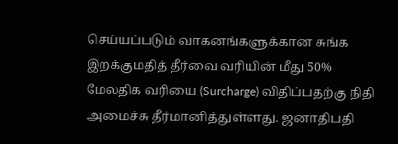செய்யப்படும் வாகனங்களுக்கான சுங்க இறக்குமதித் தீர்வை வரியின் மீது 50% மேலதிக வரியை (Surcharge) விதிப்பதற்கு நிதி அமைச்சு தீர்மானித்துள்ளது. ஜனாதிபதி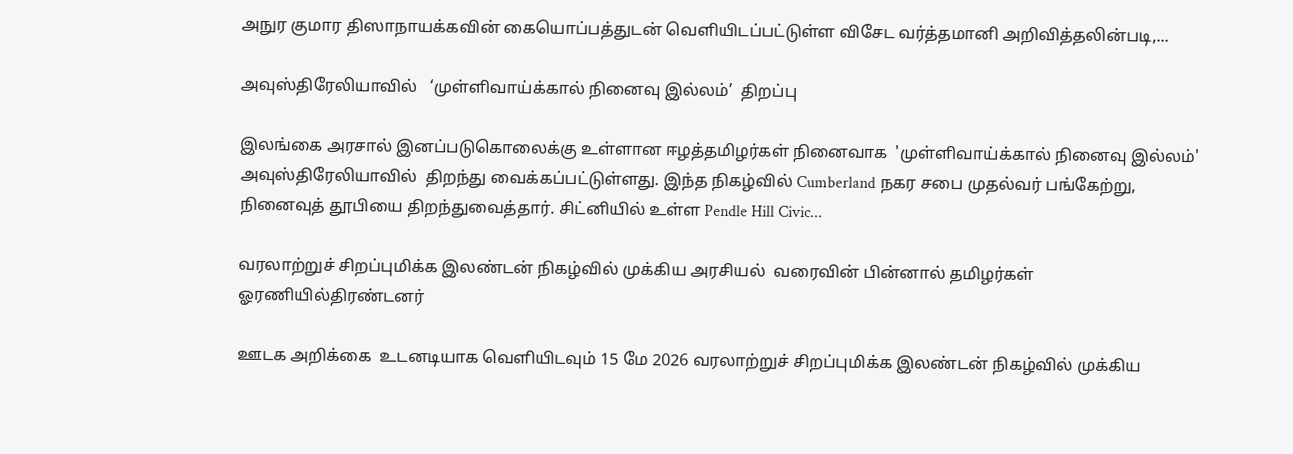அநுர குமார திஸாநாயக்கவின் கையொப்பத்துடன் வெளியிடப்பட்டுள்ள விசேட வர்த்தமானி அறிவித்தலின்படி,...

அவுஸ்திரேலியாவில்   ‘முள்ளிவாய்க்கால் நினைவு இல்லம்’  திறப்பு

இலங்கை அரசால் இனப்படுகொலைக்கு உள்ளான ஈழத்தமிழர்கள் நினைவாக  'முள்ளிவாய்க்கால் நினைவு இல்லம்' அவுஸ்திரேலியாவில்  திறந்து வைக்கப்பட்டுள்ளது. இந்த நிகழ்வில் Cumberland நகர சபை முதல்வர் பங்கேற்று, நினைவுத் தூபியை திறந்துவைத்தார். சிட்னியில் உள்ள Pendle Hill Civic...

வரலாற்றுச் சிறப்புமிக்க இலண்டன் நிகழ்வில் முக்கிய அரசியல்  வரைவின் பின்னால் தமிழர்கள் ஓரணியில்திரண்டனர்

ஊடக அறிக்கை  உடனடியாக வெளியிடவும் 15 மே 2026 வரலாற்றுச் சிறப்புமிக்க இலண்டன் நிகழ்வில் முக்கிய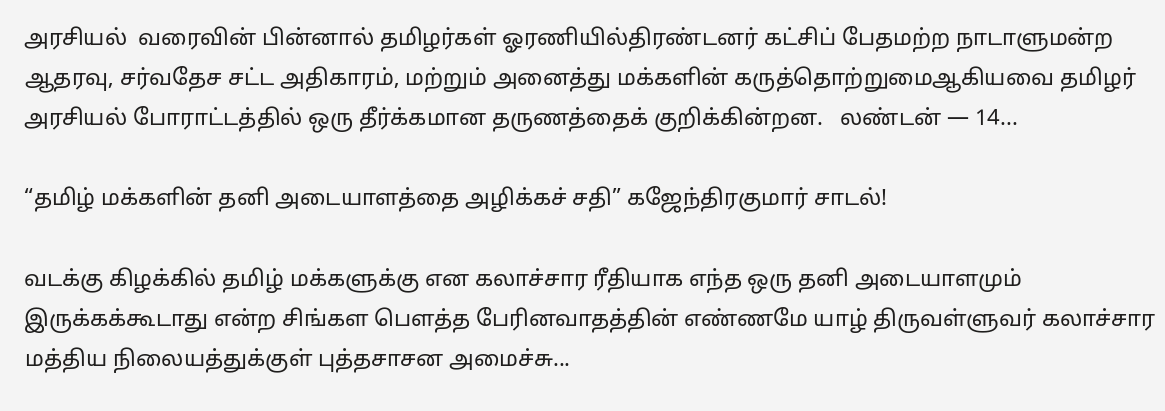அரசியல்  வரைவின் பின்னால் தமிழர்கள் ஓரணியில்திரண்டனர் கட்சிப் பேதமற்ற நாடாளுமன்ற ஆதரவு, சர்வதேச சட்ட அதிகாரம், மற்றும் அனைத்து மக்களின் கருத்தொற்றுமைஆகியவை தமிழர் அரசியல் போராட்டத்தில் ஒரு தீர்க்கமான தருணத்தைக் குறிக்கின்றன.   லண்டன் — 14...

“தமிழ் மக்களின் தனி அடையாளத்தை அழிக்கச் சதி” கஜேந்திரகுமார் சாடல்!

வடக்கு கிழக்கில் தமிழ் மக்களுக்கு என கலாச்சார ரீதியாக எந்த ஒரு தனி அடையாளமும் இருக்கக்கூடாது என்ற சிங்கள பௌத்த பேரினவாதத்தின் எண்ணமே யாழ் திருவள்ளுவர் கலாச்சார மத்திய நிலையத்துக்குள் புத்தசாசன அமைச்சு...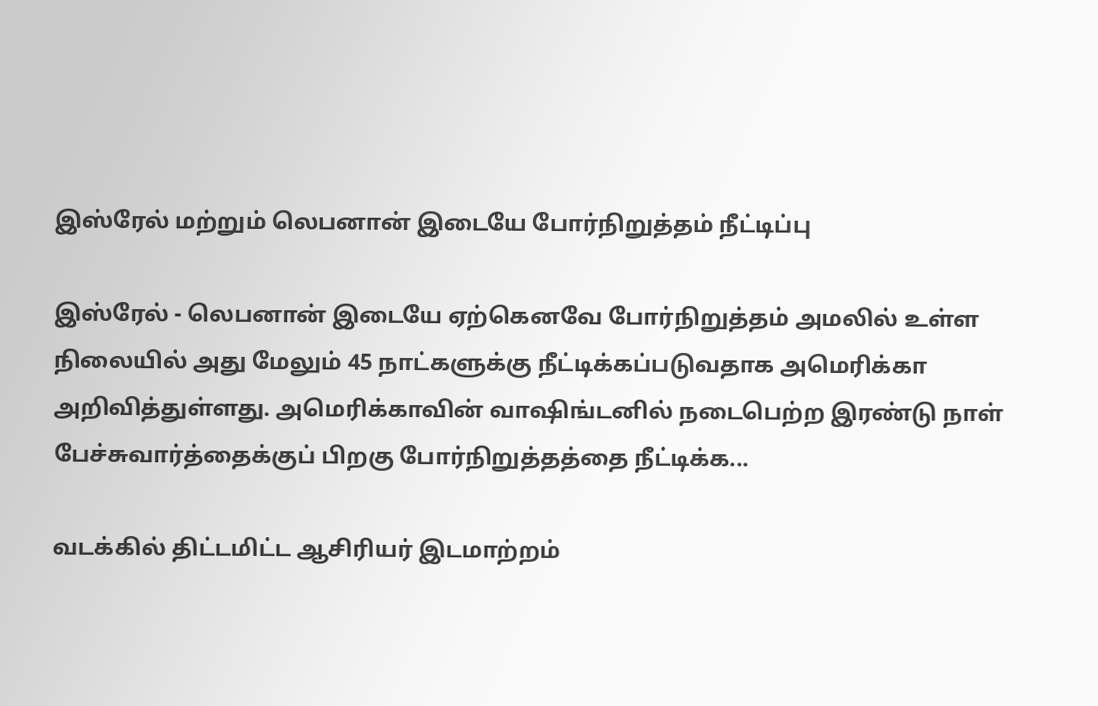இஸ்ரேல் மற்றும் லெபனான் இடையே போர்நிறுத்தம் நீட்டிப்பு

இஸ்ரேல் - லெபனான் இடையே ஏற்கெனவே போர்நிறுத்தம் அமலில் உள்ள நிலையில் அது மேலும் 45 நாட்களுக்கு நீட்டிக்கப்படுவதாக அமெரிக்கா அறிவித்துள்ளது. அமெரிக்காவின் வாஷிங்டனில் நடைபெற்ற இரண்டு நாள் பேச்சுவார்த்தைக்குப் பிறகு போர்நிறுத்தத்தை நீட்டிக்க...

வடக்கில் திட்டமிட்ட ஆசிரியர் இடமாற்றம்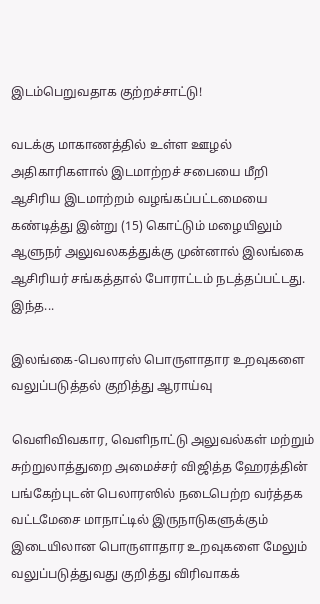இடம்பெறுவதாக குற்றச்சாட்டு!

வடக்கு மாகாணத்தில் உள்ள ஊழல் அதிகாரிகளால் இடமாற்றச் சபையை மீறி ஆசிரிய இடமாற்றம் வழங்கப்பட்டமையை கண்டித்து இன்று (15) கொட்டும் மழையிலும் ஆளுநர் அலுவலகத்துக்கு முன்னால் இலங்கை ஆசிரியர் சங்கத்தால் போராட்டம் நடத்தப்பட்டது. இந்த...

இலங்கை-பெலாரஸ் பொருளாதார உறவுகளை வலுப்படுத்தல் குறித்து ஆராய்வு

வெளிவிவகார, வெளிநாட்டு அலுவல்கள் மற்றும் சுற்றுலாத்துறை அமைச்சர் விஜித்த ஹேரத்தின் பங்கேற்புடன் பெலாரஸில் நடைபெற்ற வர்த்தக வட்டமேசை மாநாட்டில் இருநாடுகளுக்கும் இடையிலான பொருளாதார உறவுகளை மேலும் வலுப்படுத்துவது குறித்து விரிவாகக்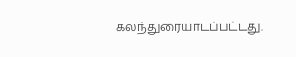கலந்துரையாடப்பட்டது.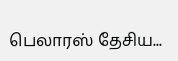பெலாரஸ் தேசிய...